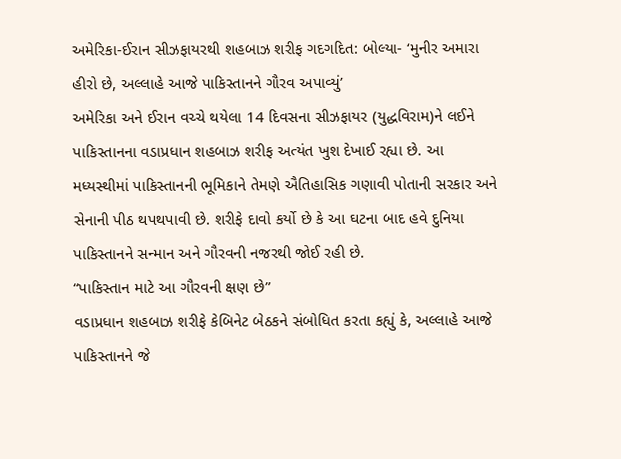અમેરિકા-ઈરાન સીઝફાયરથી શહબાઝ શરીફ ગદગદિત: બોલ્યા- ‘મુનીર અમારા હીરો છે, અલ્લાહે આજે પાકિસ્તાનને ગૌરવ અપાવ્યું’
અમેરિકા અને ઈરાન વચ્ચે થયેલા 14 દિવસના સીઝફાયર (યુદ્ધવિરામ)ને લઈને પાકિસ્તાનના વડાપ્રધાન શહબાઝ શરીફ અત્યંત ખુશ દેખાઈ રહ્યા છે. આ મધ્યસ્થીમાં પાકિસ્તાનની ભૂમિકાને તેમણે ઐતિહાસિક ગણાવી પોતાની સરકાર અને સેનાની પીઠ થપથપાવી છે. શરીફે દાવો કર્યો છે કે આ ઘટના બાદ હવે દુનિયા પાકિસ્તાનને સન્માન અને ગૌરવની નજરથી જોઈ રહી છે.
“પાકિસ્તાન માટે આ ગૌરવની ક્ષણ છે”
વડાપ્રધાન શહબાઝ શરીફે કેબિનેટ બેઠકને સંબોધિત કરતા કહ્યું કે, અલ્લાહે આજે પાકિસ્તાનને જે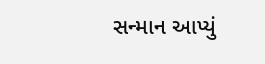સન્માન આપ્યું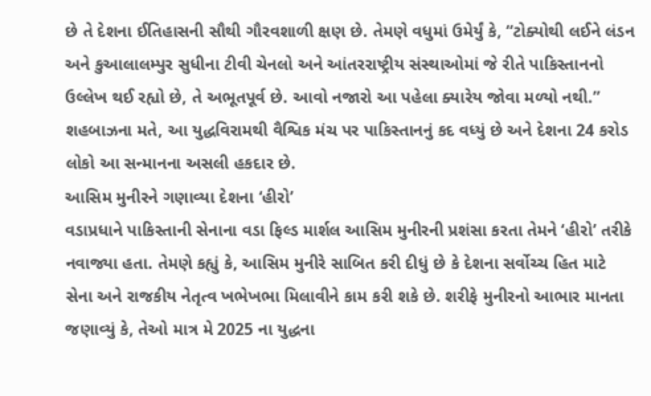છે તે દેશના ઈતિહાસની સૌથી ગૌરવશાળી ક્ષણ છે. તેમણે વધુમાં ઉમેર્યું કે, “ટોક્યોથી લઈને લંડન અને કુઆલાલમ્પુર સુધીના ટીવી ચેનલો અને આંતરરાષ્ટ્રીય સંસ્થાઓમાં જે રીતે પાકિસ્તાનનો ઉલ્લેખ થઈ રહ્યો છે, તે અભૂતપૂર્વ છે. આવો નજારો આ પહેલા ક્યારેય જોવા મળ્યો નથી.”
શહબાઝના મતે, આ યુદ્ધવિરામથી વૈશ્વિક મંચ પર પાકિસ્તાનનું કદ વધ્યું છે અને દેશના 24 કરોડ લોકો આ સન્માનના અસલી હકદાર છે.
આસિમ મુનીરને ગણાવ્યા દેશના ‘હીરો’
વડાપ્રધાને પાકિસ્તાની સેનાના વડા ફિલ્ડ માર્શલ આસિમ મુનીરની પ્રશંસા કરતા તેમને ‘હીરો’ તરીકે નવાજ્યા હતા. તેમણે કહ્યું કે, આસિમ મુનીરે સાબિત કરી દીધું છે કે દેશના સર્વોચ્ચ હિત માટે સેના અને રાજકીય નેતૃત્વ ખભેખભા મિલાવીને કામ કરી શકે છે. શરીફે મુનીરનો આભાર માનતા જણાવ્યું કે, તેઓ માત્ર મે 2025 ના યુદ્ધના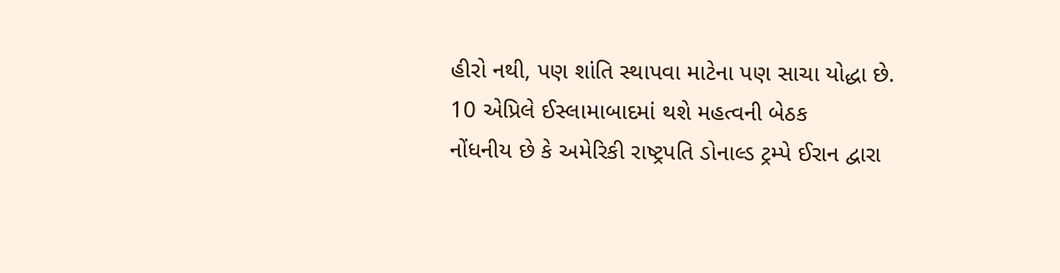હીરો નથી, પણ શાંતિ સ્થાપવા માટેના પણ સાચા યોદ્ધા છે.
10 એપ્રિલે ઈસ્લામાબાદમાં થશે મહત્વની બેઠક
નોંધનીય છે કે અમેરિકી રાષ્ટ્રપતિ ડોનાલ્ડ ટ્રમ્પે ઈરાન દ્વારા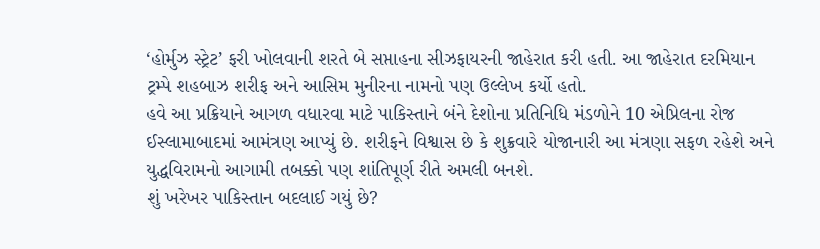‘હોર્મુઝ સ્ટ્રેટ’ ફરી ખોલવાની શરતે બે સપ્તાહના સીઝફાયરની જાહેરાત કરી હતી. આ જાહેરાત દરમિયાન ટ્રમ્પે શહબાઝ શરીફ અને આસિમ મુનીરના નામનો પણ ઉલ્લેખ કર્યો હતો.
હવે આ પ્રક્રિયાને આગળ વધારવા માટે પાકિસ્તાને બંને દેશોના પ્રતિનિધિ મંડળોને 10 એપ્રિલના રોજ ઈસ્લામાબાદમાં આમંત્રણ આપ્યું છે. શરીફને વિશ્વાસ છે કે શુક્રવારે યોજાનારી આ મંત્રણા સફળ રહેશે અને યુદ્ધવિરામનો આગામી તબક્કો પણ શાંતિપૂર્ણ રીતે અમલી બનશે.
શું ખરેખર પાકિસ્તાન બદલાઈ ગયું છે?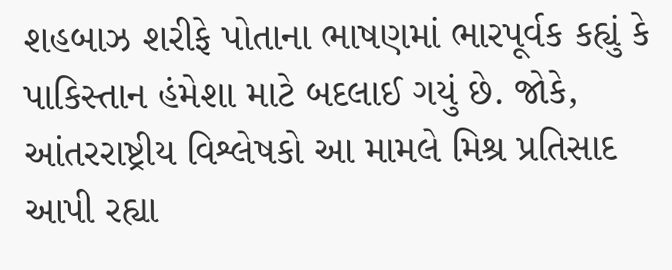શહબાઝ શરીફે પોતાના ભાષણમાં ભારપૂર્વક કહ્યું કે પાકિસ્તાન હંમેશા માટે બદલાઈ ગયું છે. જોકે, આંતરરાષ્ટ્રીય વિશ્લેષકો આ મામલે મિશ્ર પ્રતિસાદ આપી રહ્યા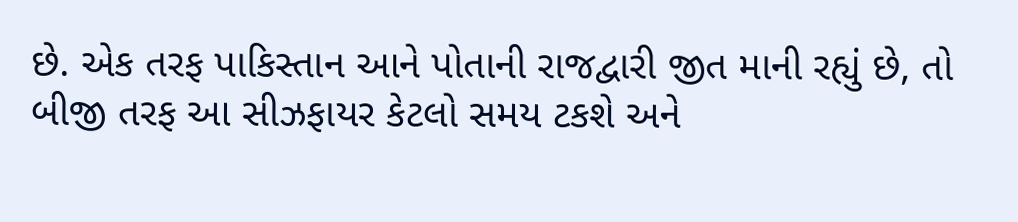છે. એક તરફ પાકિસ્તાન આને પોતાની રાજદ્વારી જીત માની રહ્યું છે, તો બીજી તરફ આ સીઝફાયર કેટલો સમય ટકશે અને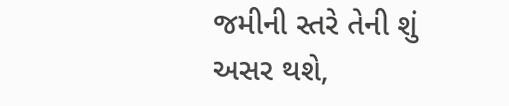જમીની સ્તરે તેની શું અસર થશે,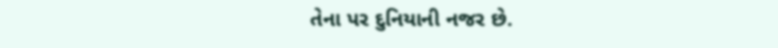તેના પર દુનિયાની નજર છે.